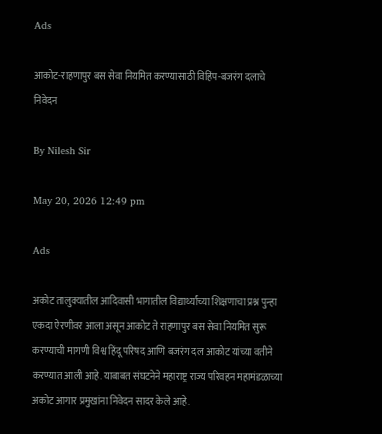Ads

आकोट-राहणापुर बस सेवा नियमित करण्यासाठी विहिंप-बजरंग दलाचे निवेदन

By Nilesh Sir

May 20, 2026 12:49 pm

Ads

अकोट तालुक्यातील आदिवासी भागातील विद्यार्थ्यांच्या शिक्षणाचा प्रश्न पुन्हा एकदा ऐरणीवर आला असून आकोट ते राहणापुर बस सेवा नियमित सुरू करण्याची मागणी विश्व हिंदू परिषद आणि बजरंग दल आकोट यांच्या वतीने करण्यात आली आहे. याबाबत संघटनेने महाराष्ट्र राज्य परिवहन महामंडळाच्या अकोट आगार प्रमुखांना निवेदन सादर केले आहे.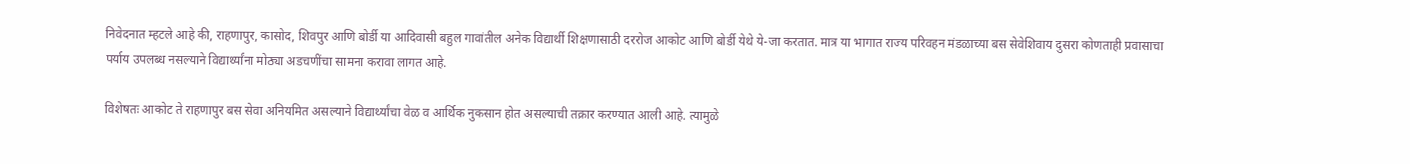निवेदनात म्हटले आहे की, राहणापुर, कासोद, शिवपुर आणि बोर्डी या आदिवासी बहुल गावांतील अनेक विद्यार्थी शिक्षणासाठी दररोज आकोट आणि बोर्डी येथे ये-जा करतात. मात्र या भागात राज्य परिवहन मंडळाच्या बस सेवेशिवाय दुसरा कोणताही प्रवासाचा पर्याय उपलब्ध नसल्याने विद्यार्थ्यांना मोठ्या अडचणींचा सामना करावा लागत आहे.

विशेषतः आकोट ते राहणापुर बस सेवा अनियमित असल्याने विद्यार्थ्यांचा वेळ व आर्थिक नुकसान होत असल्याची तक्रार करण्यात आली आहे. त्यामुळे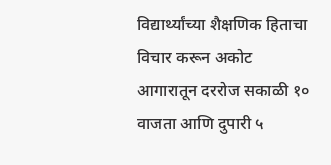विद्यार्थ्यांच्या शैक्षणिक हिताचा विचार करून अकोट आगारातून दररोज सकाळी १० वाजता आणि दुपारी ५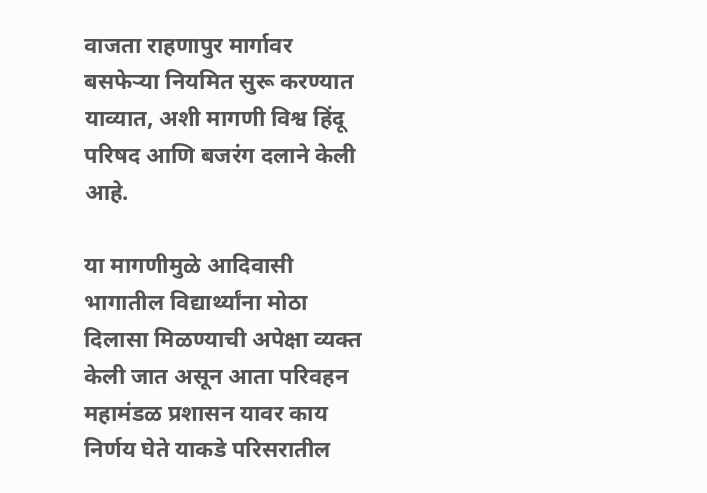वाजता राहणापुर मार्गावर बसफेऱ्या नियमित सुरू करण्यात याव्यात, अशी मागणी विश्व हिंदू परिषद आणि बजरंग दलाने केली आहे.

या मागणीमुळे आदिवासी भागातील विद्यार्थ्यांना मोठा दिलासा मिळण्याची अपेक्षा व्यक्त केली जात असून आता परिवहन महामंडळ प्रशासन यावर काय निर्णय घेते याकडे परिसरातील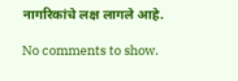नागरिकांचे लक्ष लागले आहे.

No comments to show.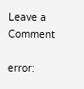Leave a Comment

error: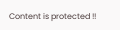Content is protected !!